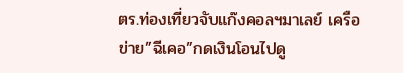ตร.ท่องเที่ยวจับแก๊งคอลฯมาเลย์ เครือข่าย”ฉีเคอ”กดเงินโอนไปดู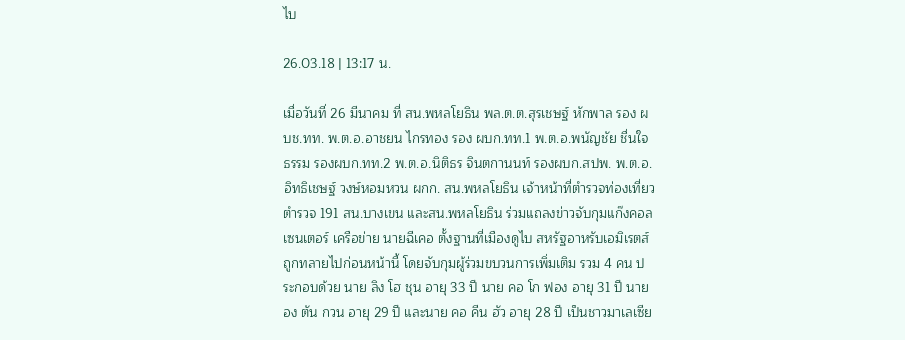ไบ

26.03.18 | 13:17 น.

เมื่อวันที่ 26 มีนาคม ที่ สน.พหลโยธิน พล.ต.ต.สุรเชษฐ์ หักพาล รอง ผบช.ทท. พ.ต.อ.อาชยน ไกรทอง รอง ผบก.ทท.1 พ.ต.อ.พนัญชัย ชื่นใจธรรม รองผบก.ทท.2 พ.ต.อ.นิติธร จินตกานนท์ รองผบก.สปพ. พ.ต.อ.อิทธิเชษฐ์ วงษ์หอมหวน ผกก. สน.พหลโยธิน เจ้าหน้าที่ตำรวจท่องเที่ยว ตำรวจ 191 สน.บางเขน และสน.พหลโยธิน ร่วมแถลงข่าวจับกุมแก๊งคอลเซนเตอร์ เครือข่าย นายฉีเคอ ตั้งฐานที่เมืองดูไบ สหรัฐอาหรับเอมิเรตส์ ถูกทลายไปก่อนหน้านี้ โดยจับกุมผู้ร่วมขบวนการเพิ่มเติม รวม 4 คน ประกอบด้วย นาย ลิง โฮ ชุน อายุ 33 ปี นาย คอ โก ฟอง อายุ 31 ปี นาย อง ตัน กวน อายุ 29 ปี และนาย คอ คีน ฮัว อายุ 28 ปี เป็นชาวมาเลเซีย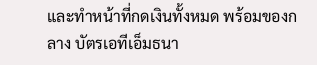และทำหน้าที่กดเงินทั้งหมด พร้อมของกลาง บัตรเอทีเอ็มธนา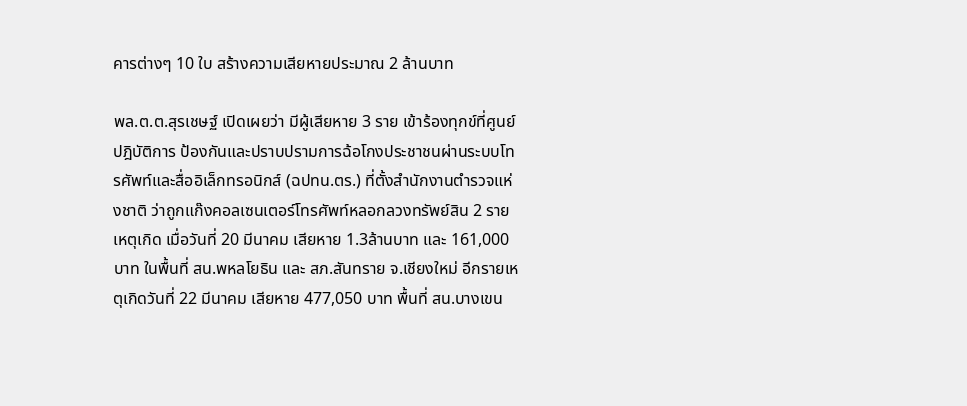คารต่างๆ 10 ใบ สร้างความเสียหายประมาณ 2 ล้านบาท

พล.ต.ต.สุรเชษฐ์ เปิดเผยว่า มีผู้เสียหาย 3 ราย เข้าร้องทุกข์ที่ศูนย์ปฎิบัติการ ป้องกันและปราบปรามการฉ้อโกงประชาชนผ่านระบบโทรศัพท์และสื่ออิเล็กทรอนิกส์ (ฉปทน.ตร.) ที่ตั้งสำนักงานตำรวจแห่งชาติ ว่าถูกแก๊งคอลเซนเตอร์โทรศัพท์หลอกลวงทรัพย์สิน 2 รายเหตุเกิด เมื่อวันที่ 20 มีนาคม เสียหาย 1.3ล้านบาท และ 161,000 บาท ในพื้นที่ สน.พหลโยธิน และ สภ.สันทราย จ.เชียงใหม่ อีกรายเหตุเกิดวันที่ 22 มีนาคม เสียหาย 477,050 บาท พื้นที่ สน.บางเขน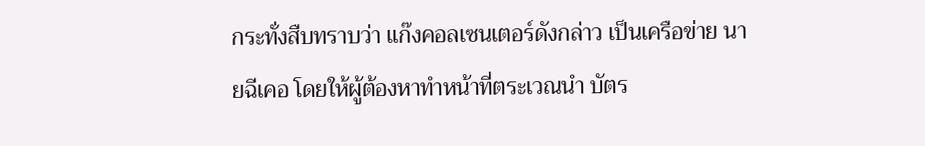กระทั่งสืบทราบว่า แก๊งคอลเซนเตอร์ดังกล่าว เป็นเครือข่าย นายฉีเคอ โดยให้ผู้ต้องหาทำหน้าที่ตระเวณนำ บัตร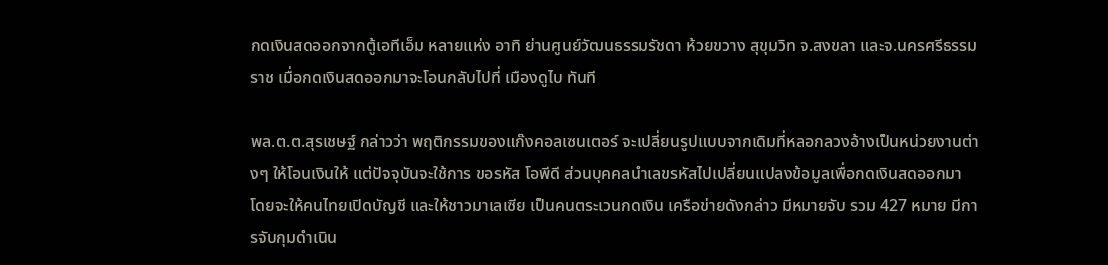กดเงินสดออกจากตู้เอทีเอ็ม หลายแห่ง อาทิ ย่านศูนย์วัฒนธรรมรัชดา ห้วยขวาง สุขุมวิท จ.สงขลา และจ.นครศรีธรรมราช เมื่อกดเงินสดออกมาจะโอนกลับไปที่ เมืองดูไบ ทันที

พล.ต.ต.สุรเชษฐ์ กล่าวว่า พฤติกรรมของแก๊งคอลเซนเตอร์ จะเปลี่ยนรูปแบบจากเดิมที่หลอกลวงอ้างเป็นหน่วยงานต่างๆ ให้โอนเงินให้ แต่ปัจจุบันจะใช้การ ขอรหัส โอพีดี ส่วนบุคคลนำเลขรหัสไปเปลี่ยนแปลงข้อมูลเพื่อกดเงินสดออกมา โดยจะให้คนไทยเปิดบัญชี และให้ชาวมาเลเซีย เป็นคนตระเวนกดเงิน เครือข่ายดังกล่าว มีหมายจับ รวม 427 หมาย มีการจับกุมดำเนิน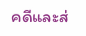คดีและส่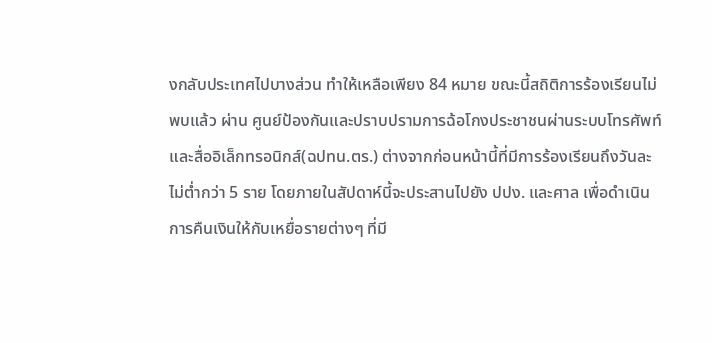งกลับประเทศไปบางส่วน ทำให้เหลือเพียง 84 หมาย ขณะนี้สถิติการร้องเรียนไม่พบแล้ว ผ่าน ศูนย์ป้องกันและปราบปรามการฉ้อโกงประชาชนผ่านระบบโทรศัพท์และสื่ออิเล็กทรอนิกส์(ฉปทน.ตร.) ต่างจากก่อนหน้านี้ที่มีการร้องเรียนถึงวันละไม่ต่ำกว่า 5 ราย โดยภายในสัปดาห์นี้จะประสานไปยัง ปปง. และศาล เพื่อดำเนินการคืนเงินให้กับเหยื่อรายต่างๆ ที่มี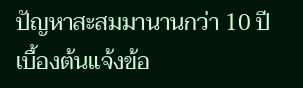ปัญหาสะสมมานานกว่า 10 ปี เบื้องต้นแจ้งข้อ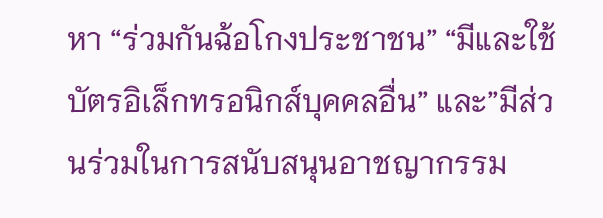หา “ร่วมกันฉ้อโกงประชาชน” “มีและใช้บัตรอิเล็กทรอนิกส์บุคคลอื่น” และ”มีส่วนร่วมในการสนับสนุนอาชญากรรม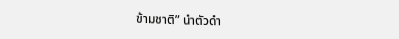ข้ามชาติ” นำตัวดำ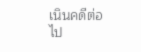เนินคดีต่อไป